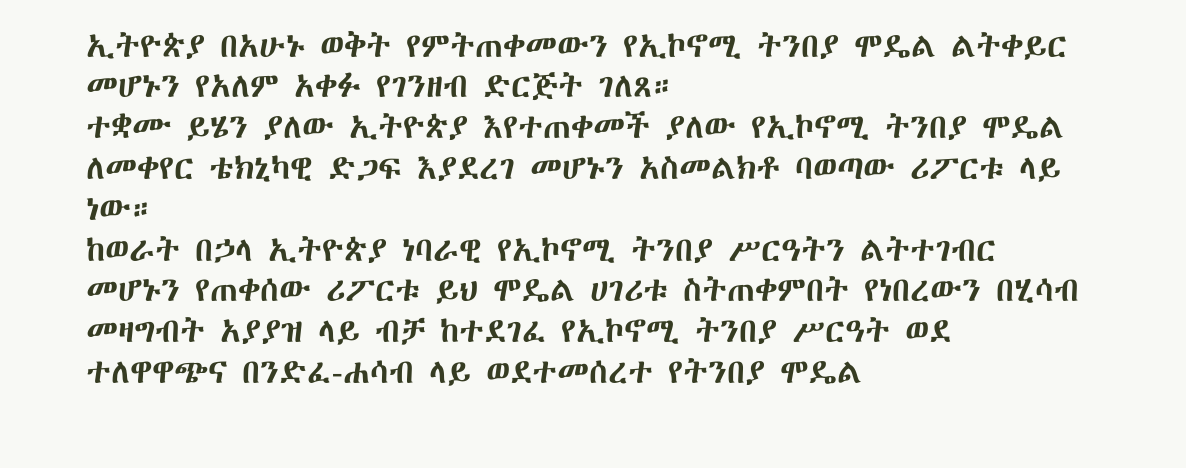ኢትዮጵያ በአሁኑ ወቅት የምትጠቀመውን የኢኮኖሚ ትንበያ ሞዴል ልትቀይር መሆኑን የአለም አቀፉ የገንዘብ ድርጅት ገለጸ።
ተቋሙ ይሄን ያለው ኢትዮጵያ እየተጠቀመች ያለው የኢኮኖሚ ትንበያ ሞዴል ለመቀየር ቴክኒካዊ ድጋፍ እያደረገ መሆኑን አስመልክቶ ባወጣው ሪፖርቱ ላይ ነው።
ከወራት በኃላ ኢትዮጵያ ነባራዊ የኢኮኖሚ ትንበያ ሥርዓትን ልትተገብር መሆኑን የጠቀሰው ሪፖርቱ ይህ ሞዴል ሀገሪቱ ስትጠቀምበት የነበረውን በሂሳብ መዛግብት አያያዝ ላይ ብቻ ከተደገፈ የኢኮኖሚ ትንበያ ሥርዓት ወደ ተለዋዋጭና በንድፈ-ሐሳብ ላይ ወደተመሰረተ የትንበያ ሞዴል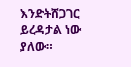እንድትሸጋገር ይረዳታል ነው ያለው።